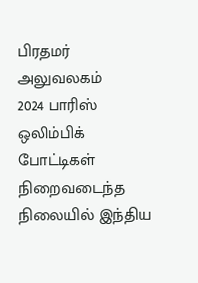பிரதமர் அலுவலகம்
2024 பாரிஸ் ஒலிம்பிக் போட்டிகள் நிறைவடைந்த நிலையில் இந்திய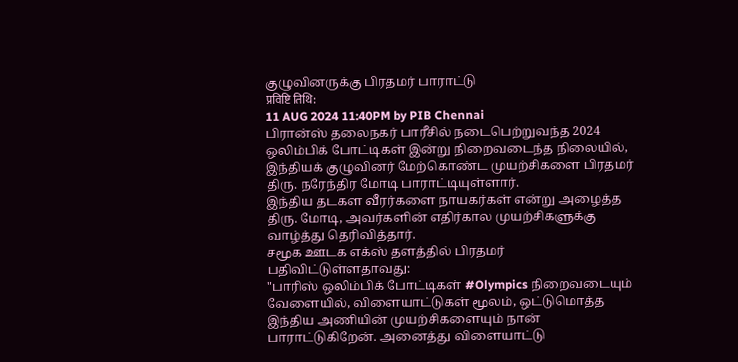குழுவினருக்கு பிரதமர் பாராட்டு
प्रविष्टि तिथि:
11 AUG 2024 11:40PM by PIB Chennai
பிரான்ஸ் தலைநகர் பாரீசில் நடைபெற்றுவந்த 2024 ஒலிம்பிக் போட்டிகள் இன்று நிறைவடைந்த நிலையில், இந்தியக் குழுவினர் மேற்கொண்ட முயற்சிகளை பிரதமர் திரு. நரேந்திர மோடி பாராட்டியுள்ளார்.
இந்திய தடகள வீரர்களை நாயகர்கள் என்று அழைத்த திரு. மோடி, அவர்களின் எதிர்கால முயற்சிகளுக்கு வாழ்த்து தெரிவித்தார்.
சமூக ஊடக எக்ஸ் தளத்தில் பிரதமர் பதிவிட்டுள்ளதாவது:
"பாரிஸ் ஒலிம்பிக் போட்டிகள் #Olympics நிறைவடையும் வேளையில், விளையாட்டுகள் மூலம், ஒட்டுமொத்த இந்திய அணியின் முயற்சிகளையும் நான் பாராட்டுகிறேன். அனைத்து விளையாட்டு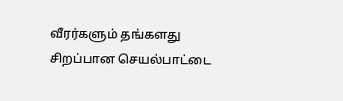வீரர்களும் தங்களது சிறப்பான செயல்பாட்டை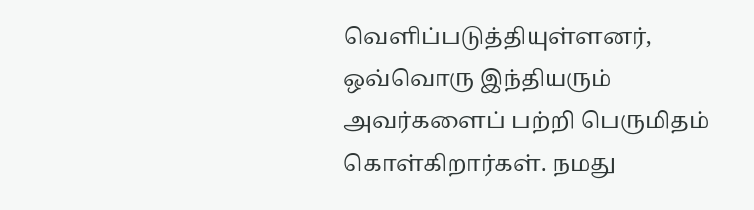வெளிப்படுத்தியுள்ளனர், ஒவ்வொரு இந்தியரும் அவர்களைப் பற்றி பெருமிதம் கொள்கிறார்கள். நமது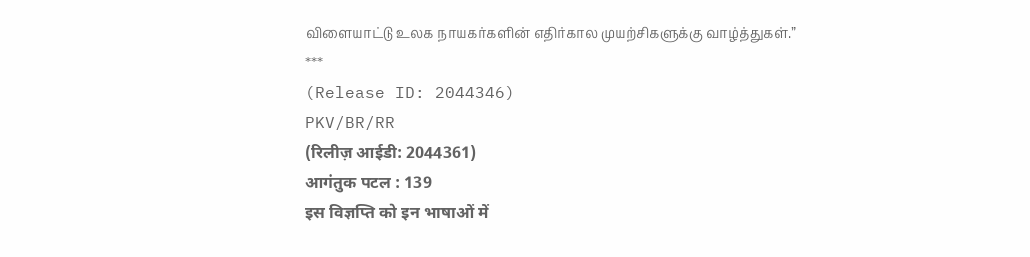விளையாட்டு உலக நாயகர்களின் எதிர்கால முயற்சிகளுக்கு வாழ்த்துகள்.”
***
(Release ID: 2044346)
PKV/BR/RR
(रिलीज़ आईडी: 2044361)
आगंतुक पटल : 139
इस विज्ञप्ति को इन भाषाओं में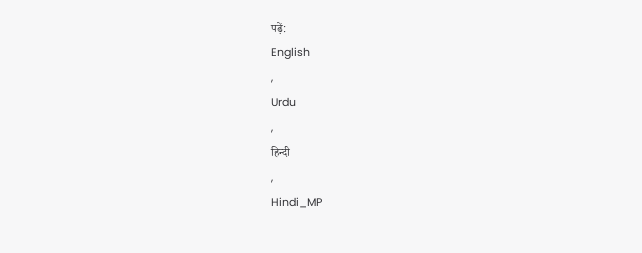पढ़ें:
English
,
Urdu
,
हिन्दी
,
Hindi_MP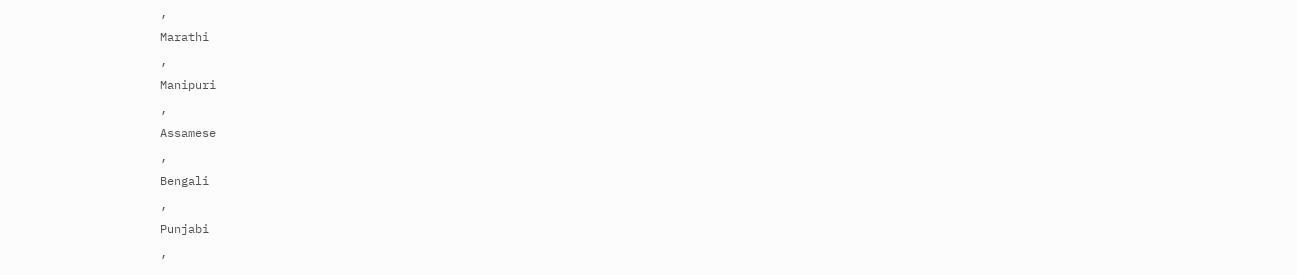,
Marathi
,
Manipuri
,
Assamese
,
Bengali
,
Punjabi
,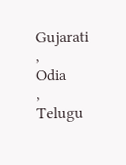Gujarati
,
Odia
,
Telugu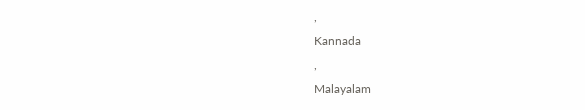,
Kannada
,
Malayalam